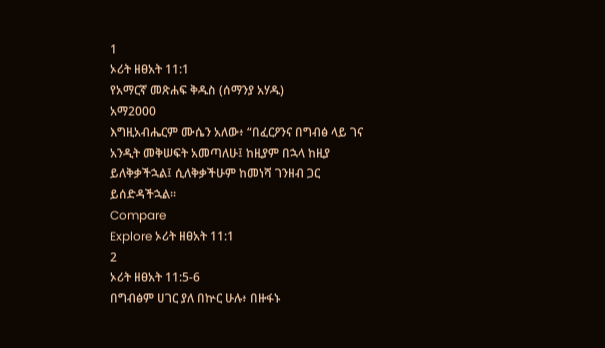1
ኦሪት ዘፀአት 11:1
የአማርኛ መጽሐፍ ቅዱስ (ሰማንያ አሃዱ)
አማ2000
እግዚአብሔርም ሙሴን አለው፥ “በፈርዖንና በግብፅ ላይ ገና አንዲት መቅሠፍት አመጣለሁ፤ ከዚያም በኋላ ከዚያ ይለቅቃችኋል፤ ሲለቅቃችሁም ከመነሻ ገንዘብ ጋር ይሰድዳችኋል።
Compare
Explore ኦሪት ዘፀአት 11:1
2
ኦሪት ዘፀአት 11:5-6
በግብፅም ሀገር ያለ በኵር ሁሉ፥ በዙፋኑ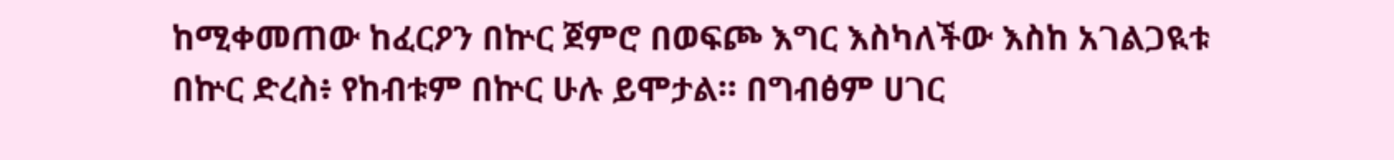ከሚቀመጠው ከፈርዖን በኵር ጀምሮ በወፍጮ እግር እስካለችው እስከ አገልጋዪቱ በኵር ድረስ፥ የከብቱም በኵር ሁሉ ይሞታል። በግብፅም ሀገር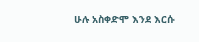ሁሉ አስቀድሞ እንደ እርሱ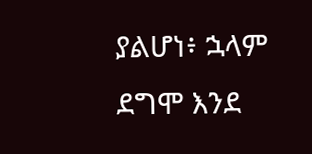ያልሆነ፥ ኋላም ደግሞ እንደ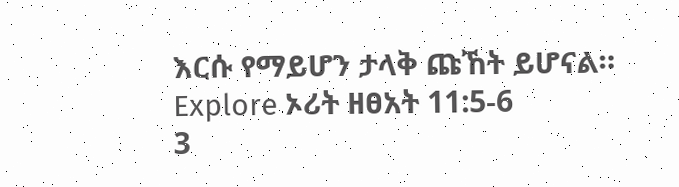እርሱ የማይሆን ታላቅ ጩኸት ይሆናል።
Explore ኦሪት ዘፀአት 11:5-6
3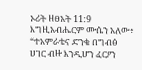ኦሪት ዘፀአት 11:9
እግዚአብሔርም ሙሴን አለው፥ “ተአምራቴና ድንቄ በግብፅ ሀገር ብዙ እንዲሆን ፈርዖን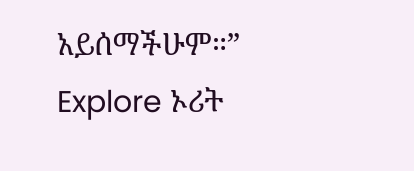አይሰማችሁም።”
Explore ኦሪት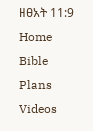ዘፀአት 11:9
Home
Bible
Plans
Videos